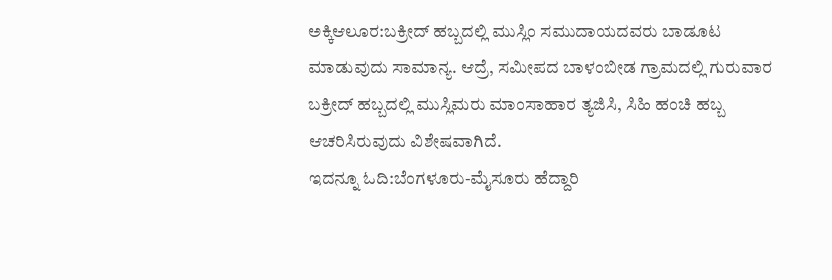ಅಕ್ಕಿಆಲೂರ:ಬಕ್ರೀದ್‌ ಹಬ್ಬದಲ್ಲಿ ಮುಸ್ಲಿಂ ಸಮುದಾಯದವರು ಬಾಡೂಟ ಮಾಡುವುದು ಸಾಮಾನ್ಯ. ಆದ್ರೆ, ಸಮೀಪದ ಬಾಳಂಬೀಡ ಗ್ರಾಮದಲ್ಲಿ ಗುರುವಾರ ಬಕ್ರೀದ್ ಹಬ್ಬದಲ್ಲಿ ಮುಸ್ಲಿಮರು ಮಾಂಸಾಹಾರ ತ್ಯಜಿಸಿ, ಸಿಹಿ ಹಂಚಿ ಹಬ್ಬ ಆಚರಿಸಿರುವುದು ವಿಶೇಷವಾಗಿದೆ.
ಇದನ್ನೂ ಓದಿ:ಬೆಂಗಳೂರು-ಮೈಸೂರು ಹೆದ್ದಾರಿ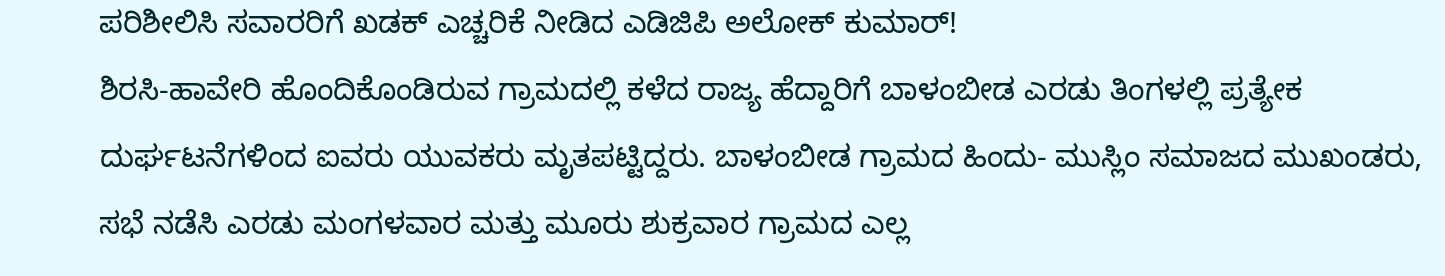ಪರಿಶೀಲಿಸಿ ಸವಾರರಿಗೆ ಖಡಕ್ ಎಚ್ಚರಿಕೆ ನೀಡಿದ ಎಡಿಜಿಪಿ ಅಲೋಕ್ ಕುಮಾರ್!
ಶಿರಸಿ-ಹಾವೇರಿ ಹೊಂದಿಕೊಂಡಿರುವ ಗ್ರಾಮದಲ್ಲಿ ಕಳೆದ ರಾಜ್ಯ ಹೆದ್ದಾರಿಗೆ ಬಾಳಂಬೀಡ ಎರಡು ತಿಂಗಳಲ್ಲಿ ಪ್ರತ್ಯೇಕ ದುರ್ಘಟನೆಗಳಿಂದ ಐವರು ಯುವಕರು ಮೃತಪಟ್ಟಿದ್ದರು. ಬಾಳಂಬೀಡ ಗ್ರಾಮದ ಹಿಂದು- ಮುಸ್ಲಿಂ ಸಮಾಜದ ಮುಖಂಡರು, ಸಭೆ ನಡೆಸಿ ಎರಡು ಮಂಗಳವಾರ ಮತ್ತು ಮೂರು ಶುಕ್ರವಾರ ಗ್ರಾಮದ ಎಲ್ಲ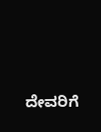ದೇವರಿಗೆ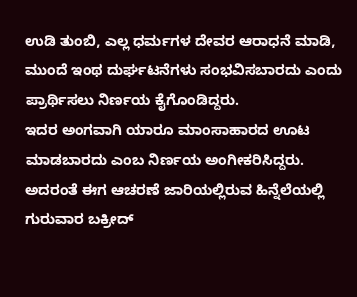ಉಡಿ ತುಂಬಿ, ಎಲ್ಲ ಧರ್ಮಗಳ ದೇವರ ಆರಾಧನೆ ಮಾಡಿ, ಮುಂದೆ ಇಂಥ ದುರ್ಘಟನೆಗಳು ಸಂಭವಿಸಬಾರದು ಎಂದು ಪ್ರಾರ್ಥಿಸಲು ನಿರ್ಣಯ ಕೈಗೊಂಡಿದ್ದರು.
ಇದರ ಅಂಗವಾಗಿ ಯಾರೂ ಮಾಂಸಾಹಾರದ ಊಟ ಮಾಡಬಾರದು ಎಂಬ ನಿರ್ಣಯ ಅಂಗೀಕರಿಸಿದ್ದರು. ಅದರಂತೆ ಈಗ ಆಚರಣೆ ಜಾರಿಯಲ್ಲಿರುವ ಹಿನ್ನೆಲೆಯಲ್ಲಿ ಗುರುವಾರ ಬಕ್ರೀದ್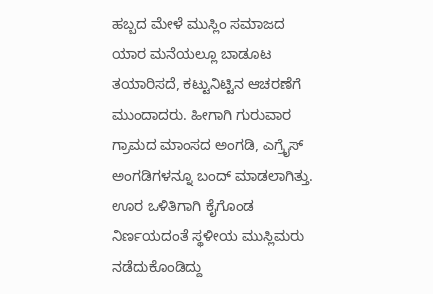ಹಬ್ಬದ ಮೇಳೆ ಮುಸ್ಲಿಂ ಸಮಾಜದ ಯಾರ ಮನೆಯಲ್ಲೂ ಬಾಡೂಟ ತಯಾರಿಸದೆ, ಕಟ್ಟುನಿಟ್ಟಿನ ಆಚರಣೆಗೆ ಮುಂದಾದರು. ಹೀಗಾಗಿ ಗುರುವಾರ ಗ್ರಾಮದ ಮಾಂಸದ ಅಂಗಡಿ, ಎಗ್ರೈಸ್ ಅಂಗಡಿಗಳನ್ನೂ ಬಂದ್‌ ಮಾಡಲಾಗಿತ್ತು. ಊರ ಒಳಿತಿಗಾಗಿ ಕೈಗೊಂಡ ನಿರ್ಣಯದಂತೆ ಸ್ಥಳೀಯ ಮುಸ್ಲಿಮರು ನಡೆದುಕೊಂಡಿದ್ದು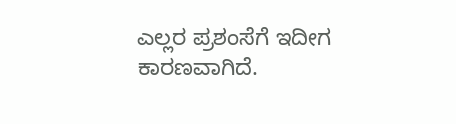ಎಲ್ಲರ ಪ್ರಶಂಸೆಗೆ ಇದೀಗ ಕಾರಣವಾಗಿದೆ.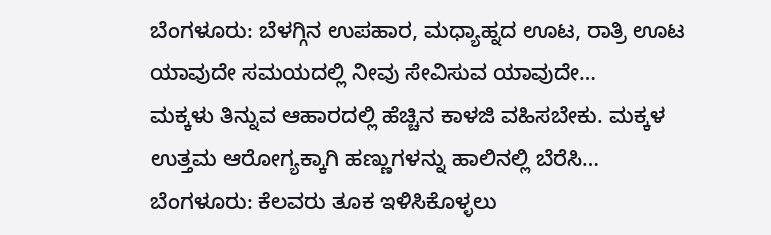ಬೆಂಗಳೂರು: ಬೆಳಗ್ಗಿನ ಉಪಹಾರ, ಮಧ್ಯಾಹ್ನದ ಊಟ, ರಾತ್ರಿ ಊಟ ಯಾವುದೇ ಸಮಯದಲ್ಲಿ ನೀವು ಸೇವಿಸುವ ಯಾವುದೇ…
ಮಕ್ಕಳು ತಿನ್ನುವ ಆಹಾರದಲ್ಲಿ ಹೆಚ್ಚಿನ ಕಾಳಜಿ ವಹಿಸಬೇಕು. ಮಕ್ಕಳ ಉತ್ತಮ ಆರೋಗ್ಯಕ್ಕಾಗಿ ಹಣ್ಣುಗಳನ್ನು ಹಾಲಿನಲ್ಲಿ ಬೆರೆಸಿ…
ಬೆಂಗಳೂರು: ಕೆಲವರು ತೂಕ ಇಳಿಸಿಕೊಳ್ಳಲು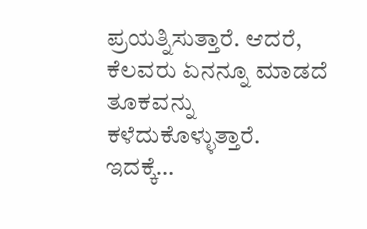ಪ್ರಯತ್ನಿಸುತ್ತಾರೆ. ಆದರೆ, ಕೆಲವರು ಏನನ್ನೂ ಮಾಡದೆ ತೂಕವನ್ನು ಕಳೆದುಕೊಳ್ಳುತ್ತಾರೆ. ಇದಕ್ಕೆ…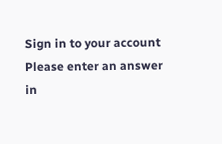Sign in to your account
Please enter an answer in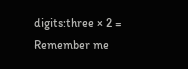digits:three × 2 =
Remember me